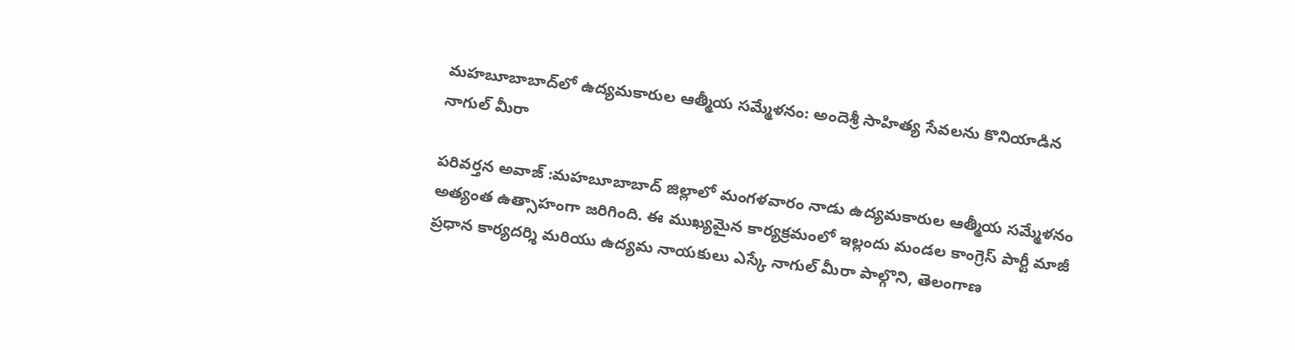మహబూబాబాద్‌లో ఉద్యమకారుల ఆత్మీయ సమ్మేళనం: అందెశ్రీ సాహిత్య సేవలను కొనియాడిన నాగుల్ మీరా

పరివర్తన అవాజ్ :మహబూబాబాద్ జిల్లాలో మంగళవారం నాడు ఉద్యమకారుల ఆత్మీయ సమ్మేళనం అత్యంత ఉత్సాహంగా జరిగింది. ఈ ముఖ్యమైన కార్యక్రమంలో ఇల్లందు మండల కాంగ్రెస్ పార్టీ మాజీ ప్రధాన కార్యదర్శి మరియు ఉద్యమ నాయకులు ఎస్కే నాగుల్ మీరా పాల్గొని, తెలంగాణ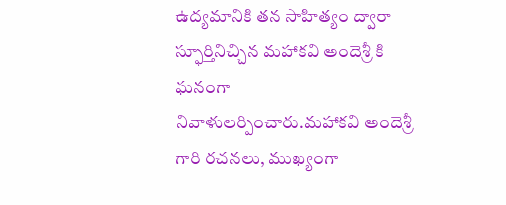ఉద్యమానికి తన సాహిత్యం ద్వారా స్ఫూర్తినిచ్చిన మహాకవి అందెశ్రీ కి ఘనంగా నివాళులర్పించారు.మహాకవి అందెశ్రీ గారి రచనలు, ముఖ్యంగా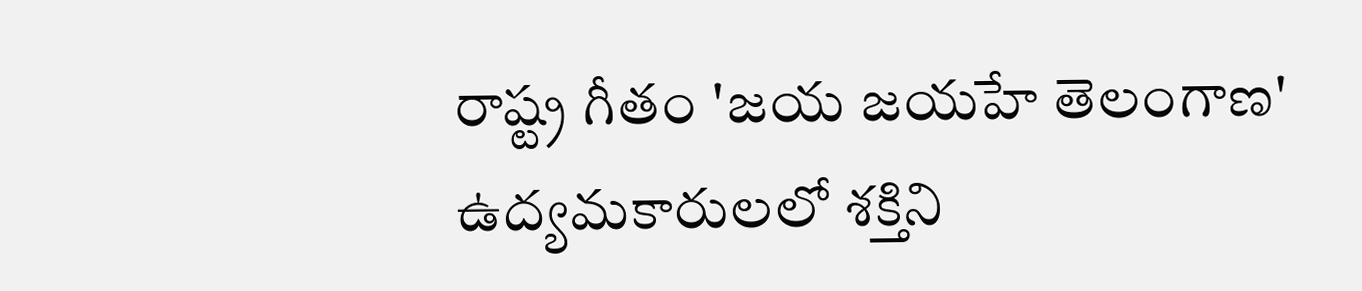రాష్ట్ర గీతం 'జయ జయహే తెలంగాణ' ఉద్యమకారులలో శక్తిని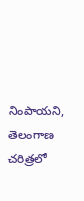నింపాయని, తెలంగాణ చరిత్రలో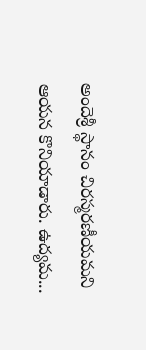అందెశ్రీ స్థానం చిరస్మరణీయమని ఆయన కొనియాడారు. ఉద్యమ...